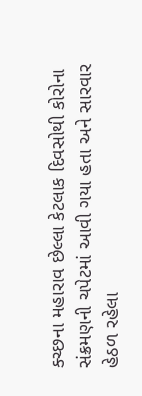ક્ચ્છના મહારાવ છેલ્લા કેટલાક દિવસોથી કોરોના સંક્રમણની ચપેટમાં આવી ગયા હતા અને સારવાર હેઠળ રહેલા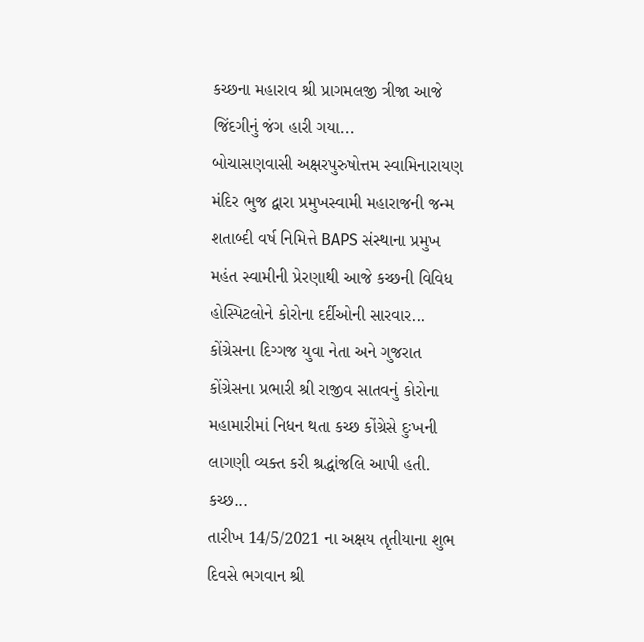કચ્છના મહારાવ શ્રી પ્રાગમલજી ત્રીજા આજે જિંદગીનું જંગ હારી ગયા...
બોચાસણવાસી અક્ષરપુરુષોત્તમ સ્વામિનારાયણ મંદિર ભુજ દ્વારા પ્રમુખસ્વામી મહારાજની જન્મ શતાબ્દી વર્ષ નિમિત્તે BAPS સંસ્થાના પ્રમુખ મહંત સ્વામીની પ્રેરણાથી આજે કચ્છની વિવિધ હોસ્પિટલોને કોરોના દર્દીઓની સારવાર...
કોંગ્રેસના દિગ્ગજ યુવા નેતા અને ગુજરાત કોંગ્રેસના પ્રભારી શ્રી રાજીવ સાતવનું કોરોના મહામારીમાં નિધન થતા કચ્છ કોંગ્રેસે દુઃખની લાગણી વ્યક્ત કરી શ્રદ્ધાંજલિ આપી હતી. કચ્છ...
તારીખ 14/5/2021 ના અક્ષય તૃતીયાના શુભ દિવસે ભગવાન શ્રી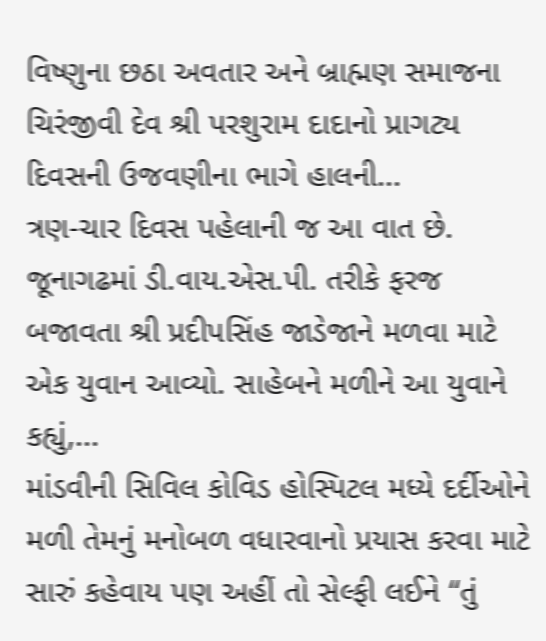વિષ્ણુના છઠા અવતાર અને બ્રાહ્મણ સમાજના ચિરંજીવી દેવ શ્રી પરશુરામ દાદાનો પ્રાગટ્ય દિવસની ઉજવણીના ભાગે હાલની...
ત્રણ-ચાર દિવસ પહેલાની જ આ વાત છે. જૂનાગઢમાં ડી.વાય.એસ.પી. તરીકે ફરજ બજાવતા શ્રી પ્રદીપસિંહ જાડેજાને મળવા માટે એક યુવાન આવ્યો. સાહેબને મળીને આ યુવાને કહ્યું,...
માંડવીની સિવિલ કોવિડ હોસ્પિટલ મધ્યે દર્દીઓને મળી તેમનું મનોબળ વધારવાનો પ્રયાસ કરવા માટે સારું કહેવાય પણ અહીં તો સેલ્ફી લઈને “તું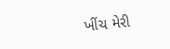ખીંચ મેરી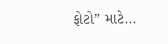ફોટો” માટે...